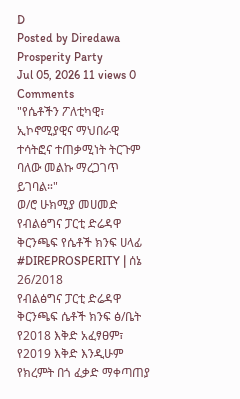D
Posted by Diredawa Prosperity Party
Jul 05, 2026 11 views 0 Comments
"የሴቶችን ፖለቲካዊ፣ ኢኮኖሚያዊና ማህበራዊ ተሳትፎና ተጠቃሚነት ትርጉም ባለው መልኩ ማረጋገጥ ይገባል።"
ወ/ሮ ሁክሚያ መሀመድ
የብልፅግና ፓርቲ ድሬዳዋ ቅርንጫፍ የሴቶች ክንፍ ሀላፊ
#DIREPROSPERITY | ሰኔ 26/2018
የብልፅግና ፓርቲ ድሬዳዋ ቅርንጫፍ ሴቶች ክንፍ ፅ/ቤት የ2018 እቅድ አፈፃፀም፣ የ2019 እቅድ እንዲሁም የክረምት በጎ ፈቃድ ማቀጣጠያ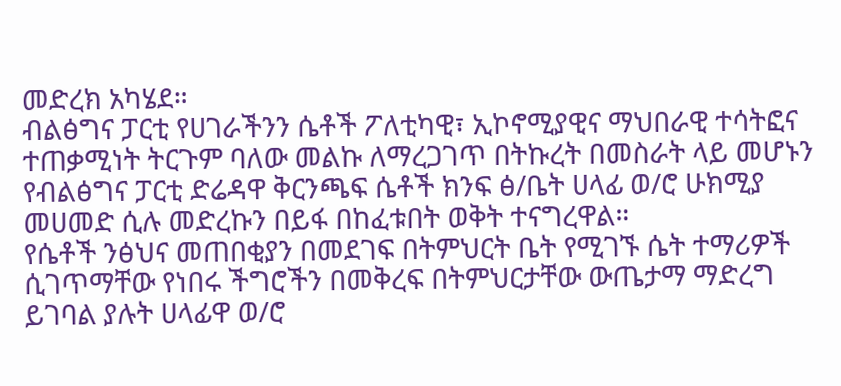መድረክ አካሄደ።
ብልፅግና ፓርቲ የሀገራችንን ሴቶች ፖለቲካዊ፣ ኢኮኖሚያዊና ማህበራዊ ተሳትፎና ተጠቃሚነት ትርጉም ባለው መልኩ ለማረጋገጥ በትኩረት በመስራት ላይ መሆኑን የብልፅግና ፓርቲ ድሬዳዋ ቅርንጫፍ ሴቶች ክንፍ ፅ/ቤት ሀላፊ ወ/ሮ ሁክሚያ መሀመድ ሲሉ መድረኩን በይፋ በከፈቱበት ወቅት ተናግረዋል።
የሴቶች ንፅህና መጠበቂያን በመደገፍ በትምህርት ቤት የሚገኙ ሴት ተማሪዎች ሲገጥማቸው የነበሩ ችግሮችን በመቅረፍ በትምህርታቸው ውጤታማ ማድረግ ይገባል ያሉት ሀላፊዋ ወ/ሮ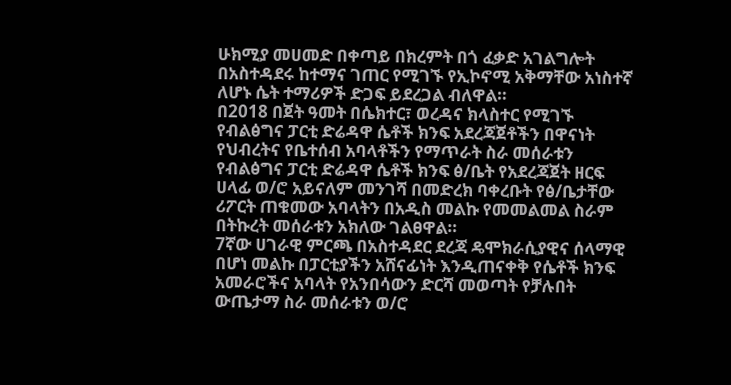ሁክሚያ መሀመድ በቀጣይ በክረምት በጎ ፈቃድ አገልግሎት በአስተዳደሩ ከተማና ገጠር የሚገኙ የኢኮኖሚ አቅማቸው አነስተኛ ለሆኑ ሴት ተማሪዎች ድጋፍ ይደረጋል ብለዋል።
በ2018 በጀት ዓመት በሴክተር፣ ወረዳና ክላስተር የሚገኙ የብልፅግና ፓርቲ ድሬዳዋ ሴቶች ክንፍ አደረጃጀቶችን በዋናነት የህብረትና የቤተሰብ አባላቶችን የማጥራት ስራ መሰራቱን የብልፅግና ፓርቲ ድሬዳዋ ሴቶች ክንፍ ፅ/ቤት የአደረጃጀት ዘርፍ ሀላፊ ወ/ሮ አይናለም መንገሻ በመድረክ ባቀረቡት የፅ/ቤታቸው ሪፖርት ጠቁመው አባላትን በአዲስ መልኩ የመመልመል ስራም በትኩረት መሰራቱን አክለው ገልፀዋል።
7ኛው ሀገራዊ ምርጫ በአስተዳደር ደረጃ ዴሞክራሲያዊና ሰላማዊ በሆነ መልኩ በፓርቲያችን አሸናፊነት እንዲጠናቀቅ የሴቶች ክንፍ አመራሮችና አባላት የአንበሳውን ድርሻ መወጣት የቻሉበት ውጤታማ ስራ መሰራቱን ወ/ሮ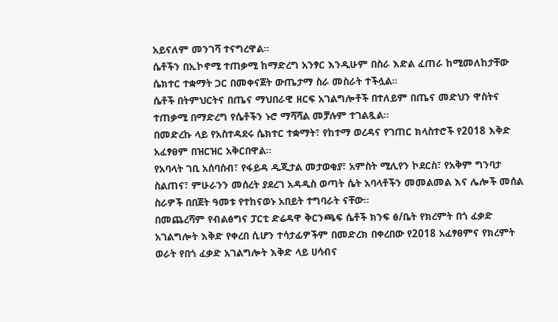አይናለም መንገሻ ተናግረዋል።
ሴቶችን በኢኮኖሚ ተጠቃሚ ከማድረግ አንፃር እንዲሁም በስራ እድል ፈጠራ ከሚመለከታቸው ሴክተር ተቋማት ጋር በመቀናጀት ውጤታማ ስራ መስራት ተችሏል።
ሴቶች በትምህርትና በጤና ማህበራዊ ዘርፍ አገልግሎቶች በተለይም በጤና መድህን ዋስትና ተጠቃሚ በማድረግ የሴቶችን ኑሮ ማሻሻል መቻሉም ተገልጿል።
በመድረኩ ላይ የአስተዳደሩ ሴክተር ተቋማት፣ የከተማ ወረዳና የገጠር ክላስተሮች የ2018 እቅድ አፈፃፀም በዝርዝር አቅርበዋል።
የአባላት ገቢ አሰባሰብ፣ የፋይዳ ዲጂታል መታወቂያ፣ አምስት ሚሊየን ኮደርስ፣ የአቅም ግንባታ ስልጠና፣ ምሁራንን መሰረት ያደረገ አዳዲስ ወጣት ሴት አባላቶችን መመልመል እና ሌሎች መሰል ስራዎች በበጀት ዓመቱ የተከናወኑ አበይት ተግባራት ናቸው።
በመጨረሻም የብልፅግና ፓርቲ ድሬዳዋ ቅርንጫፍ ሴቶች ክንፍ ፅ/ቤት የክረምት በጎ ፈቃድ አገልግሎት እቅድ የቀረበ ሲሆን ተሳታፊዎችም በመድረክ በቀረበው የ2018 አፈፃፀምና የክረምት ወራት የበጎ ፈቃድ አገልግሎት እቅድ ላይ ሀሳብና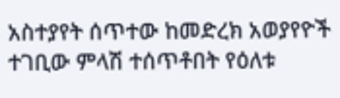አስተያየት ሰጥተው ከመድረክ አወያየዮች ተገቢው ምላሽ ተሰጥቶበት የዕለቱ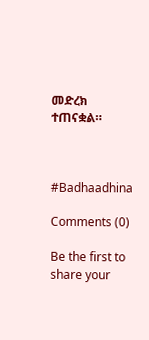መድረክ ተጠናቋል።



#Badhaadhina

Comments (0)

Be the first to share your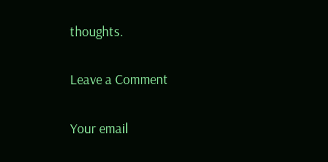thoughts.

Leave a Comment

Your email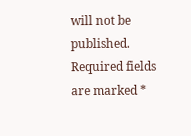will not be published. Required fields are marked *